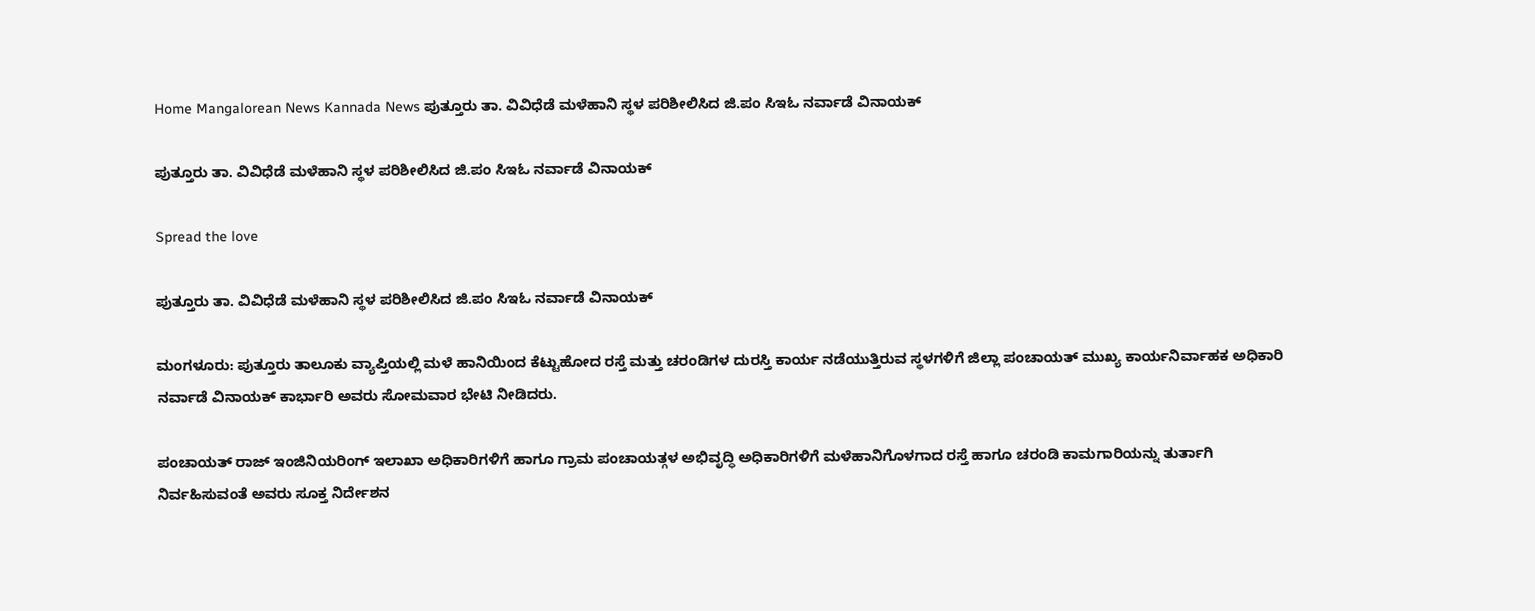Home Mangalorean News Kannada News ಪುತ್ತೂರು ತಾ. ವಿವಿಧೆಡೆ ಮಳೆಹಾನಿ ಸ್ಥಳ ಪರಿಶೀಲಿಸಿದ ಜಿ.ಪಂ ಸಿಇಓ ನರ್ವಾಡೆ ವಿನಾಯಕ್

ಪುತ್ತೂರು ತಾ. ವಿವಿಧೆಡೆ ಮಳೆಹಾನಿ ಸ್ಥಳ ಪರಿಶೀಲಿಸಿದ ಜಿ.ಪಂ ಸಿಇಓ ನರ್ವಾಡೆ ವಿನಾಯಕ್

Spread the love

ಪುತ್ತೂರು ತಾ. ವಿವಿಧೆಡೆ ಮಳೆಹಾನಿ ಸ್ಥಳ ಪರಿಶೀಲಿಸಿದ ಜಿ.ಪಂ ಸಿಇಓ ನರ್ವಾಡೆ ವಿನಾಯಕ್

ಮಂಗಳೂರು: ಪುತ್ತೂರು ತಾಲೂಕು ವ್ಯಾಪ್ತಿಯಲ್ಲಿ ಮಳೆ ಹಾನಿಯಿಂದ ಕೆಟ್ಟುಹೋದ ರಸ್ತೆ ಮತ್ತು ಚರಂಡಿಗಳ ದುರಸ್ತಿ ಕಾರ್ಯ ನಡೆಯುತ್ತಿರುವ ಸ್ಥಳಗಳಿಗೆ ಜಿಲ್ಲಾ ಪಂಚಾಯತ್ ಮುಖ್ಯ ಕಾರ್ಯನಿರ್ವಾಹಕ ಅಧಿಕಾರಿ ನರ್ವಾಡೆ ವಿನಾಯಕ್ ಕಾರ್ಭಾರಿ ಅವರು ಸೋಮವಾರ ಭೇಟಿ ನೀಡಿದರು.

ಪಂಚಾಯತ್ ರಾಜ್ ಇಂಜಿನಿಯರಿಂಗ್ ಇಲಾಖಾ ಅಧಿಕಾರಿಗಳಿಗೆ ಹಾಗೂ ಗ್ರಾಮ ಪಂಚಾಯತ್ಗಳ ಅಭಿವೃದ್ಧಿ ಅಧಿಕಾರಿಗಳಿಗೆ ಮಳೆಹಾನಿಗೊಳಗಾದ ರಸ್ತೆ ಹಾಗೂ ಚರಂಡಿ ಕಾಮಗಾರಿಯನ್ನು ತುರ್ತಾಗಿ ನಿರ್ವಹಿಸುವಂತೆ ಅವರು ಸೂಕ್ತ ನಿರ್ದೇಶನ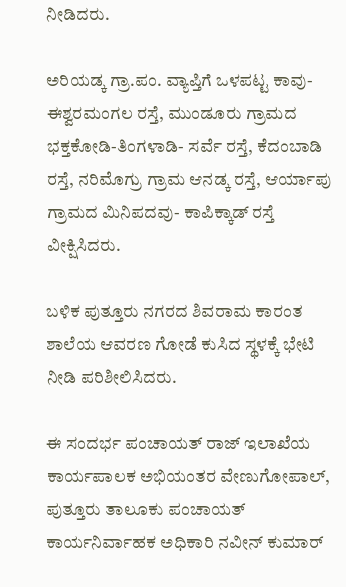ನೀಡಿದರು.

ಅರಿಯಡ್ಕ ಗ್ರಾ.ಪಂ. ವ್ಯಾಪ್ತಿಗೆ ಒಳಪಟ್ಟ ಕಾವು- ಈಶ್ವರಮಂಗಲ ರಸ್ತೆ, ಮುಂಡೂರು ಗ್ರಾಮದ ಭಕ್ತಕೋಡಿ-ತಿಂಗಳಾಡಿ- ಸರ್ವೆ ರಸ್ತೆ, ಕೆದಂಬಾಡಿ ರಸ್ತೆ, ನರಿಮೊಗ್ರು ಗ್ರಾಮ ಆನಡ್ಕ ರಸ್ತೆ, ಆರ್ಯಾಪು ಗ್ರಾಮದ ಮಿನಿಪದವು- ಕಾಪಿಕ್ಕಾಡ್ ರಸ್ತೆ ವೀಕ್ಷಿಸಿದರು.

ಬಳಿಕ ಪುತ್ತೂರು ನಗರದ ಶಿವರಾಮ ಕಾರಂತ ಶಾಲೆಯ ಆವರಣ ಗೋಡೆ ಕುಸಿದ ಸ್ಥಳಕ್ಕೆ ಭೇಟಿ ನೀಡಿ ಪರಿಶೀಲಿಸಿದರು.

ಈ ಸಂದರ್ಭ ಪಂಚಾಯತ್ ರಾಜ್ ಇಲಾಖೆಯ ಕಾರ್ಯಪಾಲಕ ಅಭಿಯಂತರ ವೇಣುಗೋಪಾಲ್, ಪುತ್ತೂರು ತಾಲೂಕು ಪಂಚಾಯತ್ ಕಾರ್ಯನಿರ್ವಾಹಕ ಅಧಿಕಾರಿ ನವೀನ್ ಕುಮಾರ್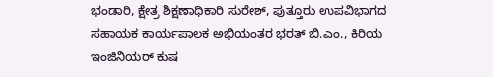ಭಂಡಾರಿ, ಕ್ಷೇತ್ರ ಶಿಕ್ಷಣಾಧಿಕಾರಿ ಸುರೇಶ್, ಪುತ್ತೂರು ಉಪವಿಭಾಗದ ಸಹಾಯಕ ಕಾರ್ಯಪಾಲಕ ಅಭಿಯಂತರ ಭರತ್ ಬಿ.ಎಂ., ಕಿರಿಯ ಇಂಜಿನಿಯರ್ ಕುಷ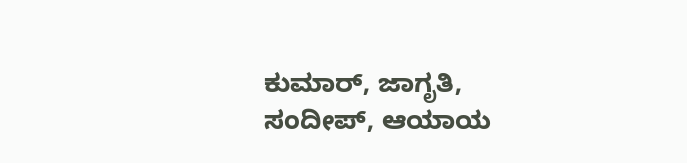ಕುಮಾರ್, ಜಾಗೃತಿ, ಸಂದೀಪ್, ಆಯಾಯ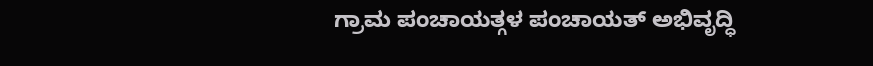ಗ್ರಾಮ ಪಂಚಾಯತ್ಗಳ ಪಂಚಾಯತ್ ಅಭಿವೃದ್ಧಿ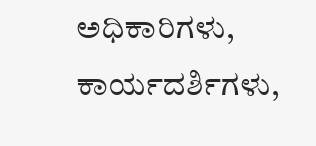ಅಧಿಕಾರಿಗಳು, ಕಾರ್ಯದರ್ಶಿಗಳು,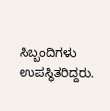ಸಿಬ್ಬಂದಿಗಳು ಉಪಸ್ಥಿತರಿದ್ದರು.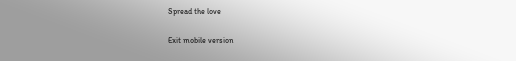Spread the love

Exit mobile version